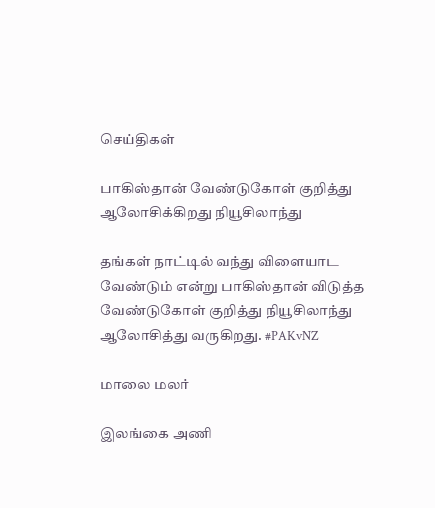செய்திகள்

பாகிஸ்தான் வேண்டுகோள் குறித்து ஆலோசிக்கிறது நியூசிலாந்து

தங்கள் நாட்டில் வந்து விளையாட வேண்டும் என்று பாகிஸ்தான் விடுத்த வேண்டுகோள் குறித்து நியூசிலாந்து ஆலோசித்து வருகிறது. #PAKvNZ

மாலை மலர்

இலங்கை அணி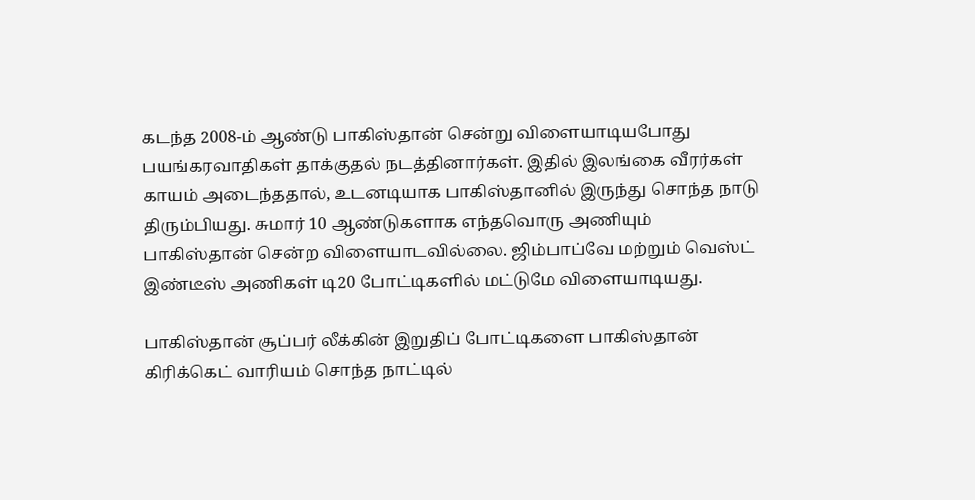கடந்த 2008-ம் ஆண்டு பாகிஸ்தான் சென்று விளையாடியபோது பயங்கரவாதிகள் தாக்குதல் நடத்தினார்கள். இதில் இலங்கை வீரர்கள் காயம் அடைந்ததால், உடனடியாக பாகிஸ்தானில் இருந்து சொந்த நாடு திரும்பியது. சுமார் 10 ஆண்டுகளாக எந்தவொரு அணியும் பாகிஸ்தான் சென்ற விளையாடவில்லை. ஜிம்பாப்வே மற்றும் வெஸ்ட் இண்டீஸ் அணிகள் டி20 போட்டிகளில் மட்டுமே விளையாடியது.

பாகிஸ்தான் சூப்பர் லீக்கின் இறுதிப் போட்டிகளை பாகிஸ்தான் கிரிக்கெட் வாரியம் சொந்த நாட்டில்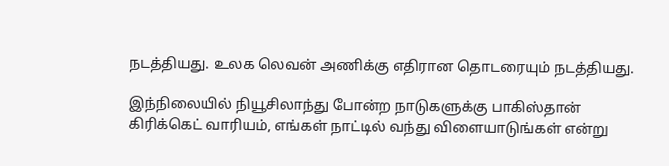நடத்தியது. உலக லெவன் அணிக்கு எதிரான தொடரையும் நடத்தியது.

இந்நிலையில் நியூசிலாந்து போன்ற நாடுகளுக்கு பாகிஸ்தான் கிரிக்கெட் வாரியம், எங்கள் நாட்டில் வந்து விளையாடுங்கள் என்று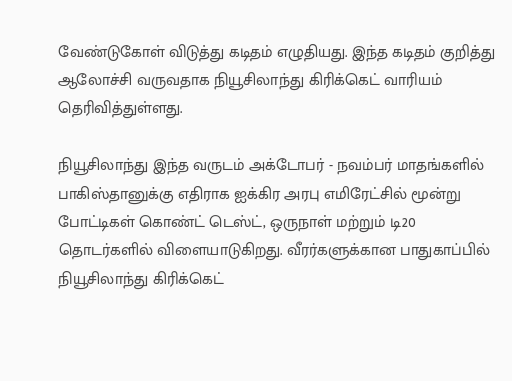வேண்டுகோள் விடுத்து கடிதம் எழுதியது. இந்த கடிதம் குறித்து ஆலோச்சி வருவதாக நியூசிலாந்து கிரிக்கெட் வாரியம் தெரிவித்துள்ளது.

நியூசிலாந்து இந்த வருடம் அக்டோபர் - நவம்பர் மாதங்களில் பாகிஸ்தானுக்கு எதிராக ஐக்கிர அரபு எமிரேட்சில் மூன்று போட்டிகள் கொண்ட் டெஸ்ட், ஒருநாள் மற்றும் டி20 தொடர்களில் விளையாடுகிறது. வீரர்களுக்கான பாதுகாப்பில் நியூசிலாந்து கிரிக்கெட்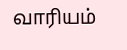வாரியம்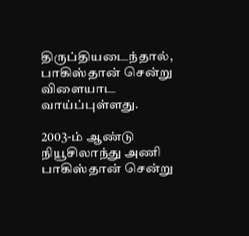திருப்தியடைந்தால், பாகிஸ்தான் சென்று விளையாட வாய்ப்புள்ளது.

2003-ம் ஆண்டு நியூசிலாந்து அணி பாகிஸ்தான் சென்று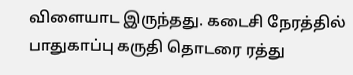விளையாட இருந்தது. கடைசி நேரத்தில் பாதுகாப்பு கருதி தொடரை ரத்து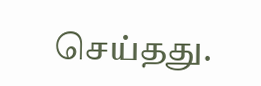செய்தது.